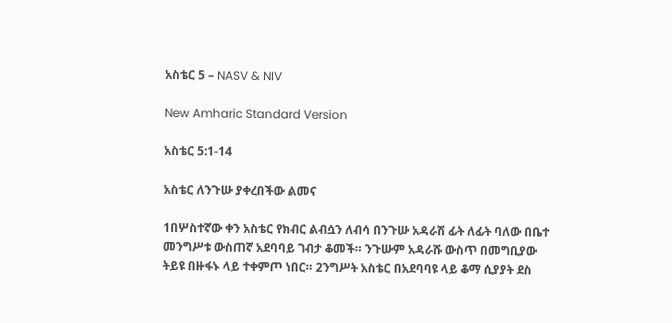አስቴር 5 – NASV & NIV

New Amharic Standard Version

አስቴር 5:1-14

አስቴር ለንጉሡ ያቀረበችው ልመና

1በሦስተኛው ቀን አስቴር የክብር ልብሷን ለብሳ በንጉሡ አዳራሽ ፊት ለፊት ባለው በቤተ መንግሥቱ ውስጠኛ አደባባይ ገብታ ቆመች። ንጉሡም አዳራሹ ውስጥ በመግቢያው ትይዩ በዙፋኑ ላይ ተቀምጦ ነበር። 2ንግሥት አስቴር በአደባባዩ ላይ ቆማ ሲያያት ደስ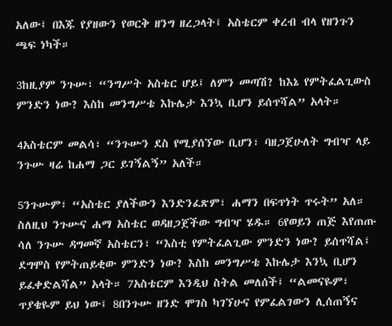አለው፤ በእጁ የያዘውን የወርቅ ዘንግ ዘረጋላት፤ አስቴርም ቀረብ ብላ የዘንጉን ጫፍ ነካች።

3ከዚያም ንጉሡ፣ “ንግሥት አስቴር ሆይ፤ ለምን መጣሽ? ከእኔ የምትፈልጊውስ ምንድን ነው? እስከ መንግሥቴ እኩሌታ እንኳ ቢሆን ይሰጥሻል” አላት።

4አስቴርም መልሳ፣ “ንጉሡን ደስ የሚያሰኘው ቢሆን፣ ባዘጋጀሁለት ግብዣ ላይ ንጉሡ ዛሬ ከሐማ ጋር ይገኝልኝ” አለች።

5ንጉሡም፣ “አስቴር ያለችውን እንድንፈጽም፣ ሐማን በፍጥነት ጥሩት” አለ። ስለዚህ ንጉሡና ሐማ አስቴር ወዳዘጋጀችው ግብዣ ሄዱ። 6የወይን ጠጅ እየጠጡ ሳለ ንጉሡ ዳግመኛ አስቴርን፣ “እስቲ የምትፈልጊው ምንድን ነው? ይሰጥሻል፤ ደግሞስ የምትጠይቂው ምንድን ነው? እስከ መንግሥቴ እኩሌታ እንኳ ቢሆን ይፈቀድልሻል” አላት። 7አስቴርም እንዲህ ስትል መለሰች፤ “ልመናዬም፣ ጥያቄዬም ይህ ነው፤ 8በንጉሡ ዘንድ ሞገስ ካገኘሁና የምፈልገውን ሊሰጠኝና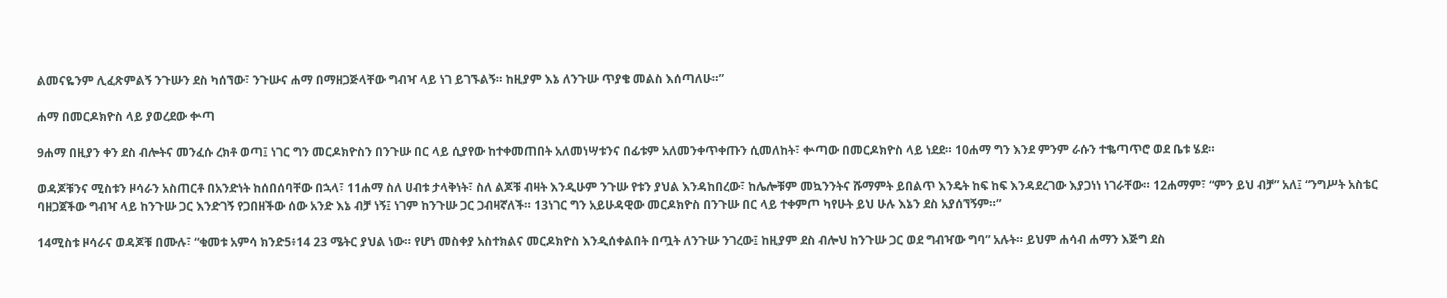ልመናዬንም ሊፈጽምልኝ ንጉሡን ደስ ካሰኘው፣ ንጉሡና ሐማ በማዘጋጅላቸው ግብዣ ላይ ነገ ይገኙልኝ። ከዚያም እኔ ለንጉሡ ጥያቄ መልስ እሰጣለሁ።”

ሐማ በመርዶክዮስ ላይ ያወረደው ቍጣ

9ሐማ በዚያን ቀን ደስ ብሎትና መንፈሱ ረክቶ ወጣ፤ ነገር ግን መርዶክዮስን በንጉሡ በር ላይ ሲያየው ከተቀመጠበት አለመነሣቱንና በፊቱም አለመንቀጥቀጡን ሲመለከት፣ ቍጣው በመርዶክዮስ ላይ ነደደ። 10ሐማ ግን እንደ ምንም ራሱን ተቈጣጥሮ ወደ ቤቱ ሄደ።

ወዳጆቹንና ሚስቱን ዞሳራን አስጠርቶ በአንድነት ከሰበሰባቸው በኋላ፣ 11ሐማ ስለ ሀብቱ ታላቅነት፣ ስለ ልጆቹ ብዛት እንዲሁም ንጉሡ የቱን ያህል እንዳከበረው፣ ከሌሎቹም መኳንንትና ሹማምት ይበልጥ እንዴት ከፍ ከፍ እንዳደረገው እያጋነነ ነገራቸው። 12ሐማም፣ “ምን ይህ ብቻ” አለ፤ “ንግሥት አስቴር ባዘጋጀችው ግብዣ ላይ ከንጉሡ ጋር እንድገኝ የጋበዘችው ሰው አንድ እኔ ብቻ ነኝ፤ ነገም ከንጉሡ ጋር ጋብዛኛለች። 13ነገር ግን አይሁዳዊው መርዶክዮስ በንጉሡ በር ላይ ተቀምጦ ካየሁት ይህ ሁሉ እኔን ደስ አያሰኘኝም።”

14ሚስቱ ዞሳራና ወዳጆቹ በሙሉ፣ “ቁመቱ አምሳ ክንድ5፥14 23 ሜትር ያህል ነው። የሆነ መስቀያ አስተክልና መርዶክዮስ እንዲሰቀልበት በጧት ለንጉሡ ንገረው፤ ከዚያም ደስ ብሎህ ከንጉሡ ጋር ወደ ግብዣው ግባ” አሉት። ይህም ሐሳብ ሐማን እጅግ ደስ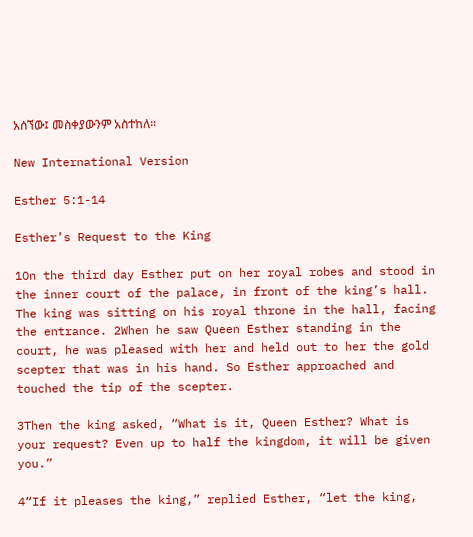አሰኘው፤ መስቀያውንም አስተከለ።

New International Version

Esther 5:1-14

Esther’s Request to the King

1On the third day Esther put on her royal robes and stood in the inner court of the palace, in front of the king’s hall. The king was sitting on his royal throne in the hall, facing the entrance. 2When he saw Queen Esther standing in the court, he was pleased with her and held out to her the gold scepter that was in his hand. So Esther approached and touched the tip of the scepter.

3Then the king asked, “What is it, Queen Esther? What is your request? Even up to half the kingdom, it will be given you.”

4“If it pleases the king,” replied Esther, “let the king,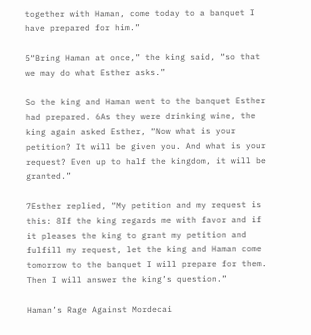together with Haman, come today to a banquet I have prepared for him.”

5“Bring Haman at once,” the king said, “so that we may do what Esther asks.”

So the king and Haman went to the banquet Esther had prepared. 6As they were drinking wine, the king again asked Esther, “Now what is your petition? It will be given you. And what is your request? Even up to half the kingdom, it will be granted.”

7Esther replied, “My petition and my request is this: 8If the king regards me with favor and if it pleases the king to grant my petition and fulfill my request, let the king and Haman come tomorrow to the banquet I will prepare for them. Then I will answer the king’s question.”

Haman’s Rage Against Mordecai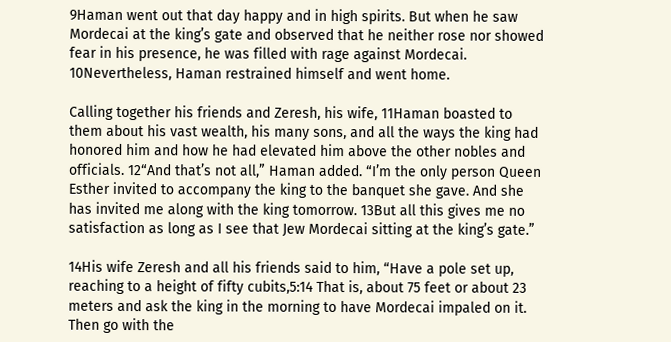9Haman went out that day happy and in high spirits. But when he saw Mordecai at the king’s gate and observed that he neither rose nor showed fear in his presence, he was filled with rage against Mordecai. 10Nevertheless, Haman restrained himself and went home.

Calling together his friends and Zeresh, his wife, 11Haman boasted to them about his vast wealth, his many sons, and all the ways the king had honored him and how he had elevated him above the other nobles and officials. 12“And that’s not all,” Haman added. “I’m the only person Queen Esther invited to accompany the king to the banquet she gave. And she has invited me along with the king tomorrow. 13But all this gives me no satisfaction as long as I see that Jew Mordecai sitting at the king’s gate.”

14His wife Zeresh and all his friends said to him, “Have a pole set up, reaching to a height of fifty cubits,5:14 That is, about 75 feet or about 23 meters and ask the king in the morning to have Mordecai impaled on it. Then go with the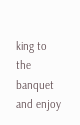king to the banquet and enjoy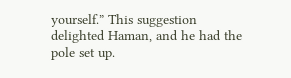yourself.” This suggestion delighted Haman, and he had the pole set up.